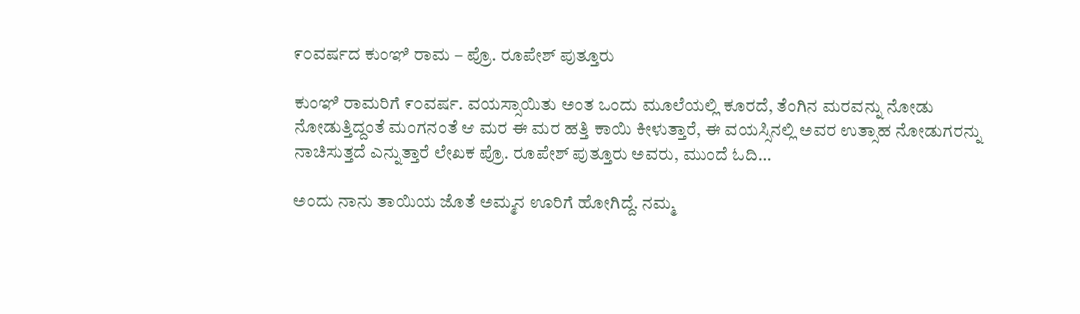೯೦ವರ್ಷದ ಕುಂಞಿ ರಾಮ – ಪ್ರೊ. ರೂಪೇಶ್ ಪುತ್ತೂರು

ಕುಂಞಿ ರಾಮರಿಗೆ ೯೦ವರ್ಷ. ವಯಸ್ಸಾಯಿತು ಅಂತ ಒಂದು ಮೂಲೆಯಲ್ಲಿ ಕೂರದೆ, ತೆಂಗಿನ ಮರವನ್ನು ನೋಡು ನೋಡುತ್ತಿದ್ದಂತೆ ಮಂಗನಂತೆ ಆ ಮರ ಈ ಮರ ಹತ್ತಿ ಕಾಯಿ ಕೀಳುತ್ತಾರೆ, ಈ ವಯಸ್ಸಿನಲ್ಲಿ ಅವರ ಉತ್ಸಾಹ ನೋಡುಗರನ್ನು ನಾಚಿಸುತ್ತದೆ ಎನ್ನುತ್ತಾರೆ ಲೇಖಕ ಪ್ರೊ. ರೂಪೇಶ್ ಪುತ್ತೂರು ಅವರು, ಮುಂದೆ ಓದಿ…

ಅಂದು ನಾನು ತಾಯಿಯ ಜೊತೆ ಅಮ್ಮನ ಊರಿಗೆ ಹೋಗಿದ್ದೆ. ನಮ್ಮ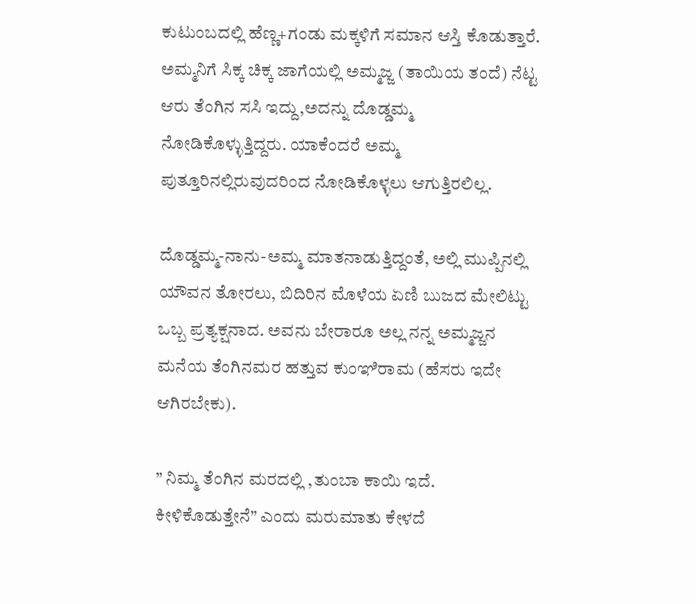ಕುಟುಂಬದಲ್ಲಿ ಹೆಣ್ಣ+ಗಂಡು ಮಕ್ಕಳಿಗೆ ಸಮಾನ ಆಸ್ತಿ ಕೊಡುತ್ತಾರೆ. ಅಮ್ಮನಿಗೆ ಸಿಕ್ಕ ಚಿಕ್ಕ ಜಾಗೆಯಲ್ಲಿ ಅಮ್ಮಜ್ಜ (ತಾಯಿಯ ತಂದೆ) ನೆಟ್ಟ ಆರು ತೆಂಗಿನ ಸಸಿ ಇದ್ದು,ಅದನ್ನು ದೊಡ್ಡಮ್ಮ ನೋಡಿಕೊಳ್ಳುತ್ತಿದ್ದರು. ಯಾಕೆಂದರೆ ಅಮ್ಮ ಪುತ್ತೂರಿನಲ್ಲಿರುವುದರಿಂದ ನೋಡಿಕೊಳ್ಳಲು ಆಗುತ್ತಿರಲಿಲ್ಲ.

ದೊಡ್ಡಮ್ಮ-ನಾನು-ಅಮ್ಮ ಮಾತನಾಡುತ್ತಿದ್ದಂತೆ, ಅಲ್ಲಿ ಮುಪ್ಪಿನಲ್ಲಿ ಯೌವನ ತೋರಲು, ಬಿದಿರಿನ ಮೊಳೆಯ ಏಣಿ ಬುಜದ ಮೇಲಿಟ್ಟು ಒಬ್ಬ ಪ್ರತ್ಯಕ್ಷನಾದ. ಅವನು ಬೇರಾರೂ ಅಲ್ಲ ನನ್ನ ಅಮ್ಮಜ್ಜನ ಮನೆಯ ತೆಂಗಿನಮರ ಹತ್ತುವ ಕುಂಞಿರಾಮ (ಹೆಸರು ಇದೇ ಆಗಿರಬೇಕು).

” ನಿಮ್ಮ ತೆಂಗಿನ ಮರದಲ್ಲಿ ,ತುಂಬಾ ಕಾಯಿ ಇದೆ. ಕೀಳಿಕೊಡುತ್ತೇನೆ” ಎಂದು ಮರುಮಾತು ಕೇಳದೆ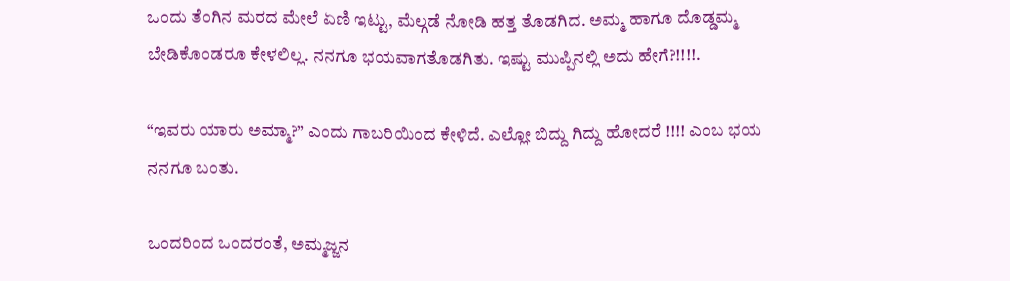ಒಂದು ತೆಂಗಿನ ಮರದ ಮೇಲೆ ಏಣಿ ಇಟ್ಟು, ಮೆಲ್ಗಡೆ ನೋಡಿ ಹತ್ತ ತೊಡಗಿದ. ಅಮ್ಮ ಹಾಗೂ ದೊಡ್ಡಮ್ಮ ಬೇಡಿಕೊಂಡರೂ ಕೇಳಲಿಲ್ಲ. ನನಗೂ ಭಯವಾಗತೊಡಗಿತು. ಇಷ್ಟು ಮುಪ್ಪಿನಲ್ಲಿ ಅದು ಹೇಗೆ?!!!!.

“ಇವರು ಯಾರು ಅಮ್ಮಾ?” ಎಂದು ಗಾಬರಿಯಿಂದ ಕೇಳಿದೆ. ಎಲ್ಲೋ ಬಿದ್ದು ಗಿದ್ದು ಹೋದರೆ !!!! ಎಂಬ ಭಯ ನನಗೂ ಬಂತು.

ಒಂದರಿಂದ ಒಂದರಂತೆ, ಅಮ್ಮಜ್ಜನ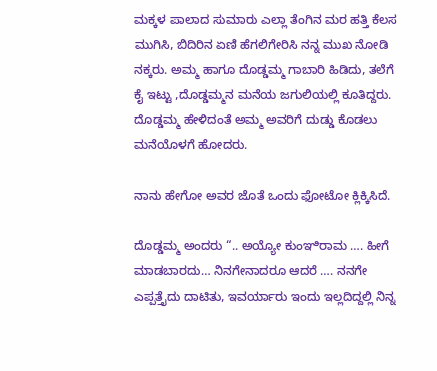ಮಕ್ಕಳ ಪಾಲಾದ ಸುಮಾರು ಎಲ್ಲಾ ತೆಂಗಿನ ಮರ ಹತ್ತಿ ಕೆಲಸ ಮುಗಿಸಿ, ಬಿದಿರಿನ ಏಣಿ ಹೆಗಲಿಗೇರಿಸಿ ನನ್ನ ಮುಖ ನೋಡಿ ನಕ್ಕರು. ಅಮ್ಮ ಹಾಗೂ ದೊಡ್ಡಮ್ಮ ಗಾಬಾರಿ ಹಿಡಿದು, ತಲೆಗೆ ಕೈ ಇಟ್ಟು ,ದೊಡ್ಡಮ್ಮನ ಮನೆಯ ಜಗುಲಿಯಲ್ಲಿ ಕೂತಿದ್ದರು. ದೊಡ್ಡಮ್ಮ ಹೇಳಿದಂತೆ ಅಮ್ಮ ಅವರಿಗೆ ದುಡ್ಡು ಕೊಡಲು ಮನೆಯೊಳಗೆ ಹೋದರು.

ನಾನು ಹೇಗೋ ಅವರ ಜೊತೆ ಒಂದು ಫೋಟೋ ಕ್ಲಿಕ್ಕಿಸಿದೆ.

ದೊಡ್ಡಮ್ಮ ಅಂದರು “.. ಅಯ್ಯೋ ಕುಂಞಿರಾಮ …. ಹೀಗೆ ಮಾಡಬಾರದು… ನಿನಗೇನಾದರೂ ಆದರೆ …. ನನಗೇ ಎಪ್ಪತ್ತೈದು ದಾಟಿತು, ಇವರ್ಯಾರು ಇಂದು ಇಲ್ಲದಿದ್ದಲ್ಲಿ ನಿನ್ನ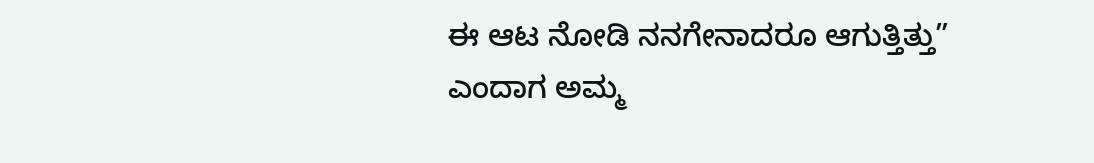ಈ ಆಟ ನೋಡಿ ನನಗೇನಾದರೂ ಆಗುತ್ತಿತ್ತು” ಎಂದಾಗ ಅಮ್ಮ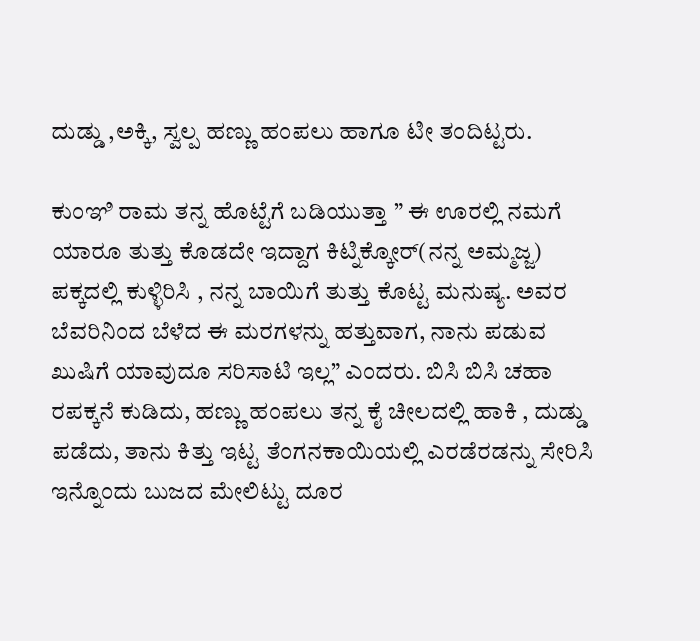ದುಡ್ಡು ,ಅಕ್ಕಿ, ಸ್ವಲ್ಪ ಹಣ್ಣು ಹಂಪಲು ಹಾಗೂ ಟೀ ತಂದಿಟ್ಟರು.

ಕುಂಞಿ ರಾಮ ತನ್ನ ಹೊಟ್ಟೆಗೆ ಬಡಿಯುತ್ತಾ ” ಈ ಊರಲ್ಲಿ ನಮಗೆ ಯಾರೂ ತುತ್ತು ಕೊಡದೇ ಇದ್ದಾಗ ಕಿಟ್ನಿಕ್ಕೋರ್(ನನ್ನ ಅಮ್ಮಜ್ಜ) ಪಕ್ಕದಲ್ಲಿ ಕುಳ್ಳಿರಿಸಿ , ನನ್ನ ಬಾಯಿಗೆ ತುತ್ತು ಕೊಟ್ಟ ಮನುಷ್ಯ. ಅವರ ಬೆವರಿನಿಂದ ಬೆಳೆದ ಈ ಮರಗಳನ್ನು ಹತ್ತುವಾಗ, ನಾನು ಪಡುವ ಖುಷಿಗೆ ಯಾವುದೂ ಸರಿಸಾಟಿ ಇಲ್ಲ” ಎಂದರು. ಬಿಸಿ ಬಿಸಿ ಚಹಾ ರಪಕ್ಕನೆ ಕುಡಿದು, ಹಣ್ಣು ಹಂಪಲು ತನ್ನ ಕೈ ಚೀಲದಲ್ಲಿ ಹಾಕಿ , ದುಡ್ಡು ಪಡೆದು, ತಾನು ಕಿತ್ತು ಇಟ್ಟ ತೆಂಗನಕಾಯಿಯಲ್ಲಿ ಎರಡೆರಡನ್ನು ಸೇರಿಸಿ ಇನ್ನೊಂದು ಬುಜದ ಮೇಲಿಟ್ಟು ದೂರ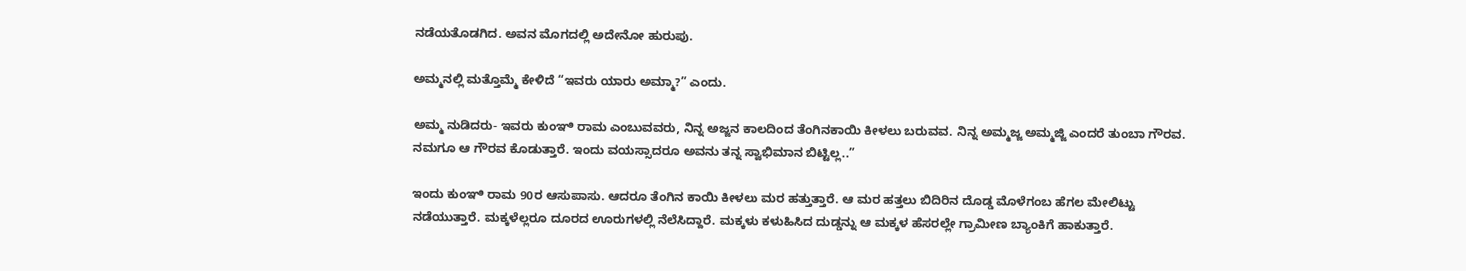ನಡೆಯತೊಡಗಿದ. ಅವನ ಮೊಗದಲ್ಲಿ ಅದೇನೋ ಹುರುಪು.

ಅಮ್ಮನಲ್ಲಿ ಮತ್ತೊಮ್ಮೆ ಕೇಳಿದೆ “ಇವರು ಯಾರು ಅಮ್ಮಾ?” ಎಂದು.

ಅಮ್ಮ ನುಡಿದರು- ಇವರು ಕುಂಞಿ ರಾಮ ಎಂಬುವವರು, ನಿನ್ನ ಅಜ್ಜನ ಕಾಲದಿಂದ ತೆಂಗಿನಕಾಯಿ ಕೀಳಲು ಬರುವವ. ನಿನ್ನ ಅಮ್ಮಜ್ಜ ಅಮ್ಮಜ್ಜಿ ಎಂದರೆ ತುಂಬಾ ಗೌರವ. ನಮಗೂ ಆ ಗೌರವ ಕೊಡುತ್ತಾರೆ. ಇಂದು ವಯಸ್ಸಾದರೂ ಅವನು ತನ್ನ ಸ್ವಾಭಿಮಾನ ಬಿಟ್ಟಿಲ್ಲ..”

ಇಂದು ಕುಂಞಿ ರಾಮ 90ರ ಆಸುಪಾಸು. ಆದರೂ ತೆಂಗಿನ ಕಾಯಿ ಕೀಳಲು ಮರ ಹತ್ತುತ್ತಾರೆ. ಆ ಮರ ಹತ್ತಲು ಬಿದಿರಿನ ದೊಡ್ಡ ಮೊಳೆಗಂಬ ಹೆಗಲ ಮೇಲಿಟ್ಟು ನಡೆಯುತ್ತಾರೆ. ಮಕ್ಕಳೆಲ್ಲರೂ ದೂರದ ಊರುಗಳಲ್ಲಿ ನೆಲೆಸಿದ್ದಾರೆ. ಮಕ್ಕಳು ಕಳುಹಿಸಿದ ದುಡ್ಡನ್ನು ಆ ಮಕ್ಕಳ ಹೆಸರಲ್ಲೇ ಗ್ರಾಮೀಣ ಬ್ಯಾಂಕಿಗೆ ಹಾಕುತ್ತಾರೆ.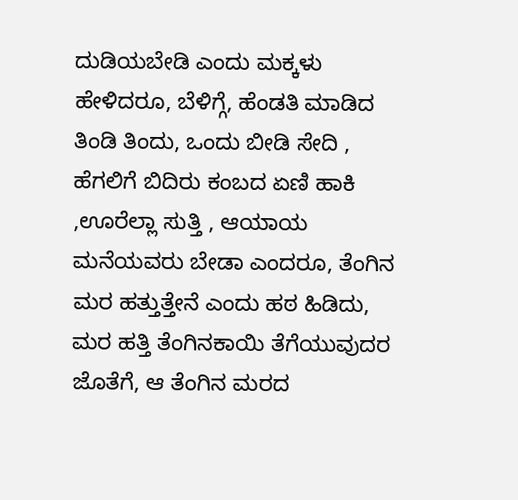ದುಡಿಯಬೇಡಿ ಎಂದು ಮಕ್ಕಳು ಹೇಳಿದರೂ, ಬೆಳಿಗ್ಗೆ, ಹೆಂಡತಿ ಮಾಡಿದ ತಿಂಡಿ ತಿಂದು, ಒಂದು ಬೀಡಿ ಸೇದಿ , ಹೆಗಲಿಗೆ ಬಿದಿರು ಕಂಬದ ಏಣಿ ಹಾಕಿ ,ಊರೆಲ್ಲಾ ಸುತ್ತಿ , ಆಯಾಯ ಮನೆಯವರು ಬೇಡಾ ಎಂದರೂ, ತೆಂಗಿನ ಮರ ಹತ್ತುತ್ತೇನೆ ಎಂದು ಹಠ ಹಿಡಿದು, ಮರ ಹತ್ತಿ ತೆಂಗಿನಕಾಯಿ ತೆಗೆಯುವುದರ ಜೊತೆಗೆ, ಆ ತೆಂಗಿನ ಮರದ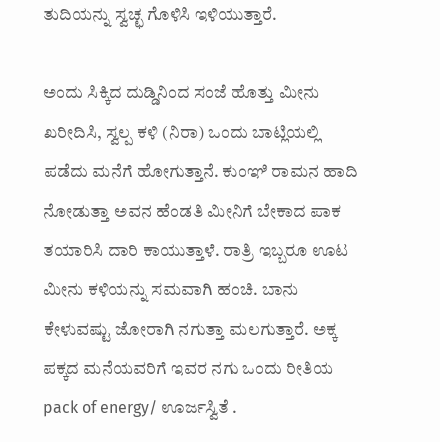ತುದಿಯನ್ನು ಸ್ವಚ್ಛ ಗೊಳಿಸಿ ಇಳಿಯುತ್ತಾರೆ.

ಅಂದು ಸಿಕ್ಕಿದ ದುಡ್ಡಿನಿಂದ ಸಂಜೆ ಹೊತ್ತು ಮೀನು ಖರೀದಿಸಿ, ಸ್ವಲ್ಪ ಕಳಿ (ನಿರಾ) ಒಂದು ಬಾಟ್ಲಿಯಲ್ಲಿ ಪಡೆದು ಮನೆಗೆ ಹೋಗುತ್ತಾನೆ. ಕುಂಞಿ ರಾಮನ ಹಾದಿ ನೋಡುತ್ತಾ ಅವನ ಹೆಂಡತಿ ಮೀನಿಗೆ ಬೇಕಾದ ಪಾಕ ತಯಾರಿಸಿ ದಾರಿ ಕಾಯುತ್ತಾಳೆ. ರಾತ್ರಿ ಇಬ್ಬರೂ ಊಟ ಮೀನು ಕಳಿಯನ್ನು ಸಮವಾಗಿ ಹಂಚಿ. ಬಾನು ಕೇಳುವಷ್ಟು ಜೋರಾಗಿ ನಗುತ್ತಾ ಮಲಗುತ್ತಾರೆ. ಅಕ್ಕ ಪಕ್ಕದ ಮನೆಯವರಿಗೆ ಇವರ ನಗು ಒಂದು ರೀತಿಯ pack of energy/ ಊರ್ಜಸ್ವಿತೆ .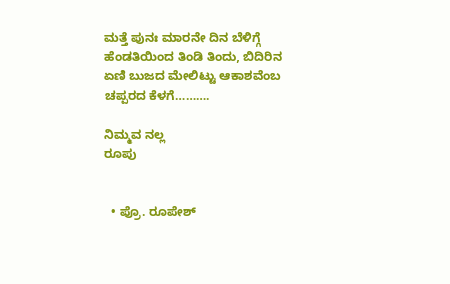ಮತ್ತೆ ಪುನಃ ಮಾರನೇ ದಿನ ಬೆಳಿಗ್ಗೆ ಹೆಂಡತಿಯಿಂದ ತಿಂಡಿ ತಿಂದು, ಬಿದಿರಿನ ಏಣಿ ಬುಜದ ಮೇಲಿಟ್ಟು ಆಕಾಶವೆಂಬ ಚಪ್ಪರದ ಕೆಳಗೆ……….

ನಿಮ್ಮವ ನಲ್ಲ
ರೂಪು


  • ಪ್ರೊ. ರೂಪೇಶ್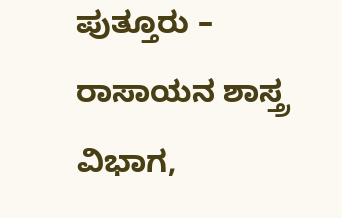ಪುತ್ತೂರು – ರಾಸಾಯನ ಶಾಸ್ತ್ರ ವಿಭಾಗ,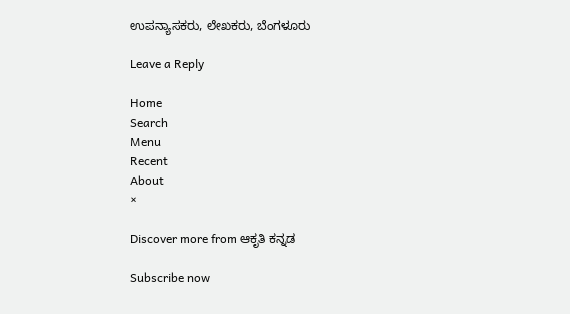ಉಪನ್ಯಾಸಕರು, ಲೇಖಕರು, ಬೆಂಗಳೂರು

Leave a Reply

Home
Search
Menu
Recent
About
×

Discover more from ಆಕೃತಿ ಕನ್ನಡ

Subscribe now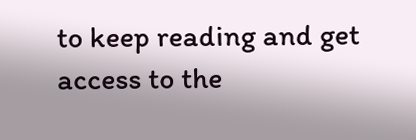to keep reading and get access to the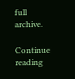full archive.

Continue reading